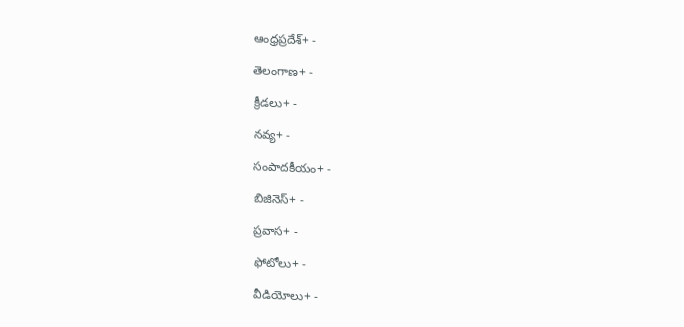ఆంధ్రప్రదేశ్+ -

తెలంగాణ+ -

క్రీడలు+ -

నవ్య+ -

సంపాదకీయం+ -

బిజినెస్+ -

ప్రవాస+ -

ఫోటోలు+ -

వీడియోలు+ -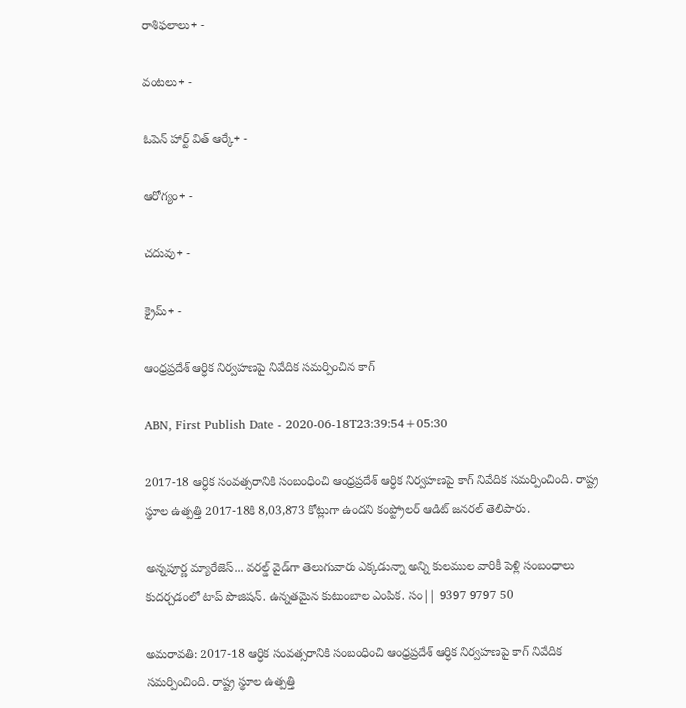రాశిఫలాలు+ -

వంటలు+ -

ఓపెన్ హార్ట్ విత్ ఆర్కే+ -

ఆరోగ్యం+ -

చదువు+ -

క్రైమ్+ -

ఆంధ్రప్రదేశ్ ఆర్ధిక నిర్వహణపై నివేదిక సమర్పించిన కాగ్

ABN, First Publish Date - 2020-06-18T23:39:54+05:30

2017-18 ఆర్ధిక సంవత్సరానికి సంబంధించి ఆంధ్రప్రదేశ్ ఆర్ధిక నిర్వహణపై కాగ్ నివేదిక సమర్పించింది. రాష్ట్ర స్థూల ఉత్పత్తి 2017-18కి 8,03,873 కోట్లుగా ఉందని కంప్ట్రోలర్ ఆడిట్ జనరల్ తెలిపారు.

అన్నపూర్ణ మ్యారేజెస్... వరల్డ్ వైడ్‌గా తెలుగువారు ఎక్కడున్నా అన్ని కులముల వారికీ పెళ్లి సంబంధాలు కుదర్చడంలో టాప్ పొజిషన్. ఉన్నతమైన కుటుంబాల ఎంపిక. సం|| 9397 9797 50

అమరావతి: 2017-18 ఆర్ధిక సంవత్సరానికి సంబంధించి ఆంధ్రప్రదేశ్ ఆర్ధిక నిర్వహణపై కాగ్ నివేదిక సమర్పించింది. రాష్ట్ర స్థూల ఉత్పత్తి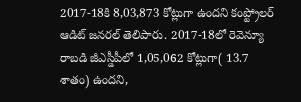2017-18కి 8,03,873 కోట్లుగా ఉందని కంప్ట్రోలర్ ఆడిట్ జనరల్ తెలిపారు. 2017-18లో రెవెన్యూ రాబడి జీఎస్డీపీలో 1,05,062 కోట్లుగా( 13.7 శాతం) ఉందని,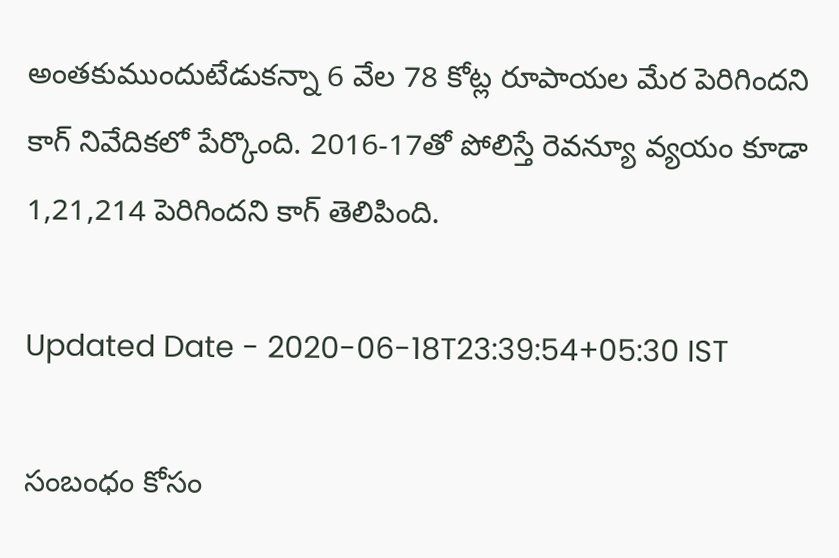అంతకుముందుటేడుకన్నా 6 వేల 78 కోట్ల రూపాయల మేర పెరిగిందని కాగ్ నివేదికలో పేర్కొంది. 2016-17తో పోలిస్తే రెవన్యూ వ్యయం కూడా 1,21,214 పెరిగిందని కాగ్ తెలిపింది.

Updated Date - 2020-06-18T23:39:54+05:30 IST

సంబంధం కోసం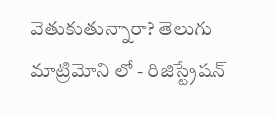వెతుకుతున్నారా? తెలుగు మాట్రిమోని లో - రిజిస్ట్రేషన్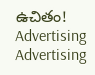ఉచితం!
Advertising
Advertising